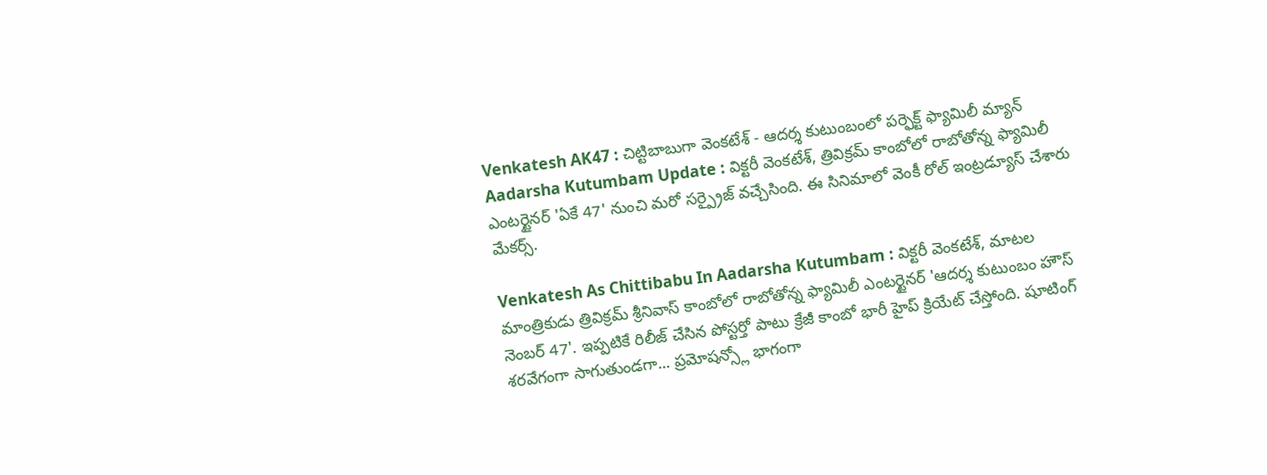Venkatesh AK47 : చిట్టిబాబుగా వెంకటేశ్ - ఆదర్శ కుటుంబంలో పర్ఫెక్ట్ ఫ్యామిలీ మ్యాన్
Aadarsha Kutumbam Update : విక్టరీ వెంకటేశ్, త్రివిక్రమ్ కాంబోలో రాబోతోన్న ఫ్యామిలీ ఎంటర్టైనర్ 'ఏకే 47' నుంచి మరో సర్ప్రైజ్ వచ్చేసింది. ఈ సినిమాలో వెంకీ రోల్ ఇంట్రడ్యూస్ చేశారు మేకర్స్.

Venkatesh As Chittibabu In Aadarsha Kutumbam : విక్టరీ వెంకటేశ్, మాటల మాంత్రికుడు త్రివిక్రమ్ శ్రీనివాస్ కాంబోలో రాబోతోన్న ఫ్యామిలీ ఎంటర్టైనర్ 'ఆదర్శ కుటుంబం హౌస్ నెంబర్ 47'. ఇప్పటికే రిలీజ్ చేసిన పోస్టర్తో పాటు క్రేజీ కాంబో భారీ హైప్ క్రియేట్ చేస్తోంది. షూటింగ్ శరవేగంగా సాగుతుండగా... ప్రమోషన్స్లో భాగంగా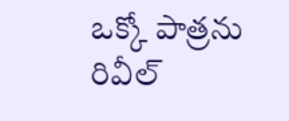ఒక్కో పాత్రను రివీల్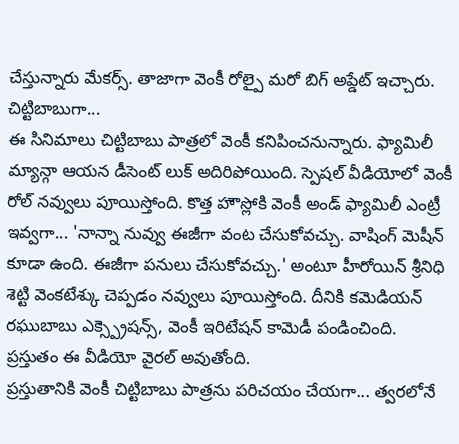చేస్తున్నారు మేకర్స్. తాజాగా వెంకీ రోల్పై మరో బిగ్ అప్డేట్ ఇచ్చారు.
చిట్టిబాబుగా...
ఈ సినిమాలు చిట్టిబాబు పాత్రలో వెంకీ కనిపించనున్నారు. ఫ్యామిలీ మ్యాన్గా ఆయన డీసెంట్ లుక్ అదిరిపోయింది. స్పెషల్ వీడియోలో వెంకీ రోల్ నవ్వులు పూయిస్తోంది. కొత్త హౌస్లోకి వెంకీ అండ్ ఫ్యామిలీ ఎంట్రీ ఇవ్వగా... 'నాన్నా నువ్వు ఈజీగా వంట చేసుకోవచ్చు. వాషింగ్ మెషీన్ కూడా ఉంది. ఈజీగా పనులు చేసుకోవచ్చు.' అంటూ హీరోయిన్ శ్రీనిధి శెట్టి వెంకటేశ్కు చెప్పడం నవ్వులు పూయిస్తోంది. దీనికి కమెడియన్ రఘుబాబు ఎక్స్ప్రెషన్స్, వెంకీ ఇరిటేషన్ కామెడీ పండించింది. ప్రస్తుతం ఈ వీడియో వైరల్ అవుతోంది.
ప్రస్తుతానికి వెంకీ చిట్టిబాబు పాత్రను పరిచయం చేయగా... త్వరలోనే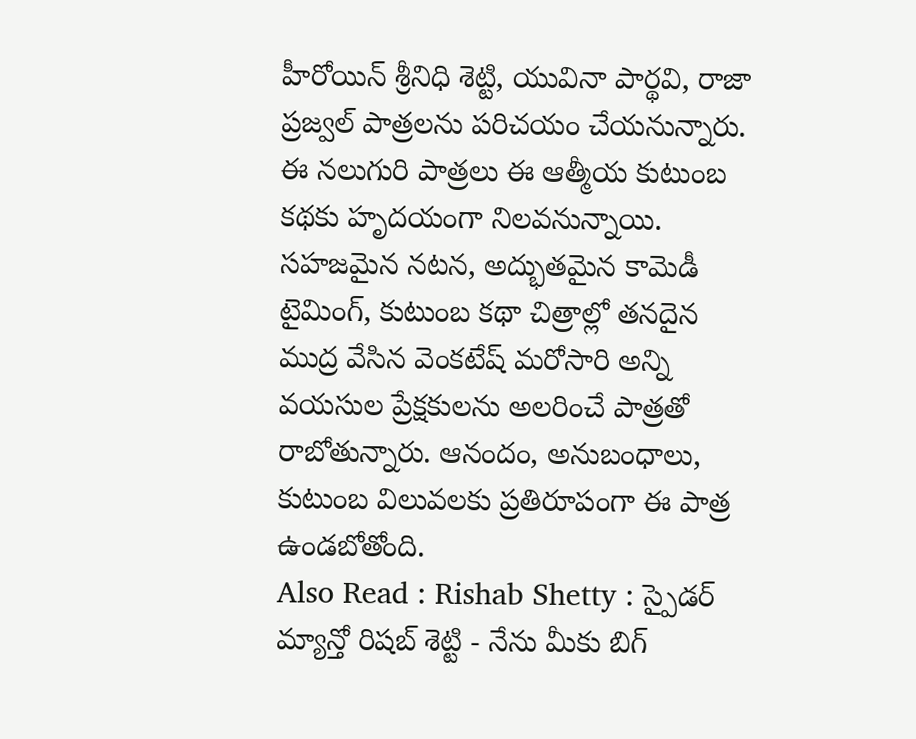హీరోయిన్ శ్రీనిధి శెట్టి, యువినా పార్థవి, రాజా ప్రజ్వల్ పాత్రలను పరిచయం చేయనున్నారు. ఈ నలుగురి పాత్రలు ఈ ఆత్మీయ కుటుంబ కథకు హృదయంగా నిలవనున్నాయి. సహజమైన నటన, అద్భుతమైన కామెడీ టైమింగ్, కుటుంబ కథా చిత్రాల్లో తనదైన ముద్ర వేసిన వెంకటేష్ మరోసారి అన్ని వయసుల ప్రేక్షకులను అలరించే పాత్రతో రాబోతున్నారు. ఆనందం, అనుబంధాలు, కుటుంబ విలువలకు ప్రతిరూపంగా ఈ పాత్ర ఉండబోతోంది.
Also Read : Rishab Shetty : స్పైడర్ మ్యాన్తో రిషబ్ శెట్టి - నేను మీకు బిగ్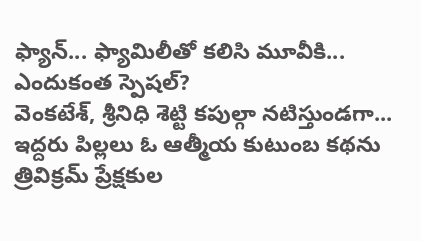ఫ్యాన్... ఫ్యామిలీతో కలిసి మూవీకి...
ఎందుకంత స్పెషల్?
వెంకటేశ్, శ్రీనిధి శెట్టి కపుల్గా నటిస్తుండగా... ఇద్దరు పిల్లలు ఓ ఆత్మీయ కుటుంబ కథను త్రివిక్రమ్ ప్రేక్షకుల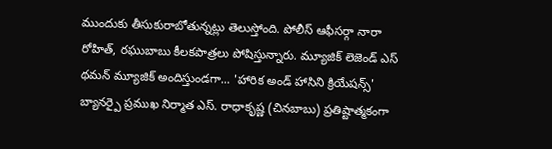ముందుకు తీసుకురాబోతున్నట్లు తెలుస్తోంది. పోలీస్ ఆఫీసర్గా నారా రోహిత్, రఘుబాబు కీలకపాత్రలు పోషిస్తున్నారు. మ్యూజిక్ లెజెండ్ ఎస్ థమన్ మ్యూజిక్ అందిస్తుండగా... 'హారిక అండ్ హాసిని క్రియేషన్స్' బ్యానర్పై ప్రముఖ నిర్మాత ఎస్. రాధాకృష్ణ (చినబాబు) ప్రతిష్టాత్మకంగా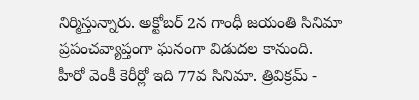నిర్మిస్తున్నారు. అక్టోబర్ 2న గాంధీ జయంతి సినిమా ప్రపంచవ్యాప్తంగా ఘనంగా విడుదల కానుంది.
హీరో వెంకీ కెరీర్లో ఇది 77వ సినిమా. త్రివిక్రమ్ -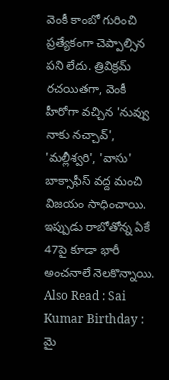వెంకీ కాంబో గురించి ప్రత్యేకంగా చెప్పాల్సిన పని లేదు. త్రివిక్రమ్ రచయితగా, వెంకీ హీరోగా వచ్చిన 'నువ్వు నాకు నచ్చావ్', 'మల్లీశ్వరి', 'వాసు' బాక్సాఫీస్ వద్ద మంచి విజయం సాధించాయి. ఇప్పుడు రాబోతోన్న ఏకే 47పై కూడా భారీ అంచనాలే నెలకొన్నాయి.
Also Read : Sai Kumar Birthday : మై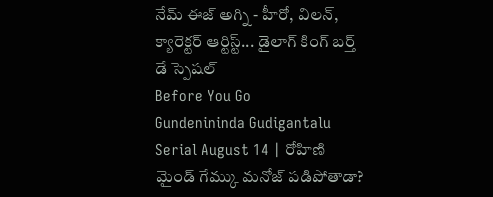నేమ్ ఈజ్ అగ్ని - హీరో, విలన్, క్యారెక్టర్ ఆర్టిస్ట్... డైలాగ్ కింగ్ బర్త్ డే స్పెషల్
Before You Go
Gundenininda Gudigantalu Serial August 14 | రోహిణి మైండ్ గేమ్కు మనోజ్ పడిపోతాడా?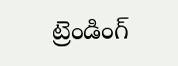ట్రెండింగ్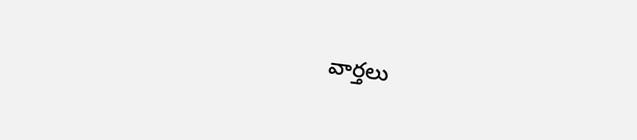వార్తలు